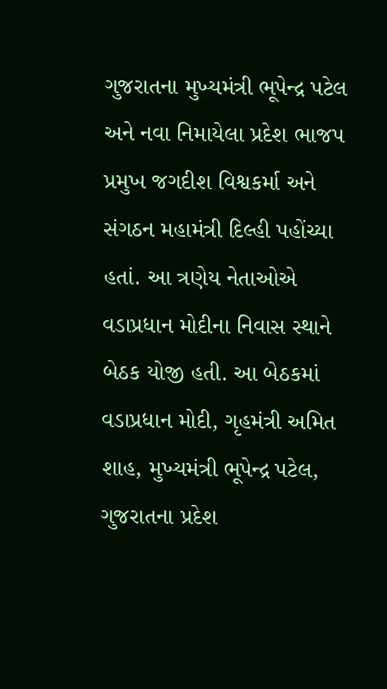ગુજરાતના મુખ્યમંત્રી ભૂપેન્દ્ર પટેલ અને નવા નિમાયેલા પ્રદેશ ભાજપ પ્રમુખ જગદીશ વિશ્વકર્મા અને સંગઠન મહામંત્રી દિલ્હી પહોંચ્યા હતાં. આ ત્રણેય નેતાઓએ વડાપ્રધાન મોદીના નિવાસ સ્થાને બેઠક યોજી હતી. આ બેઠકમાં વડાપ્રધાન મોદી, ગૃહમંત્રી અમિત શાહ, મુખ્યમંત્રી ભૂપેન્દ્ર પટેલ, ગુજરાતના પ્રદેશ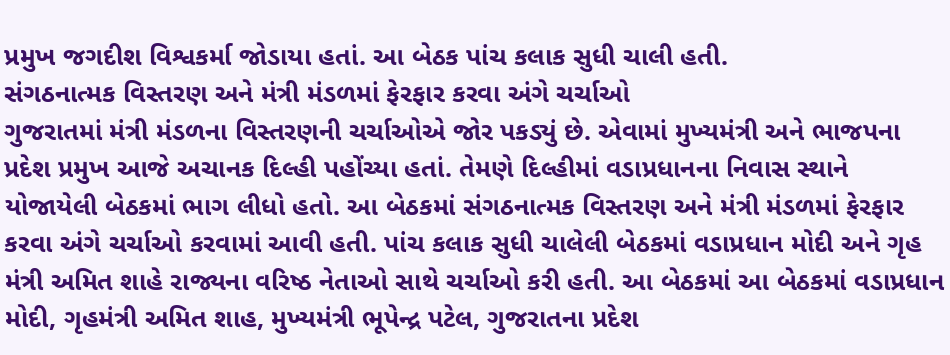પ્રમુખ જગદીશ વિશ્વકર્મા જોડાયા હતાં. આ બેઠક પાંચ કલાક સુધી ચાલી હતી.
સંગઠનાત્મક વિસ્તરણ અને મંત્રી મંડળમાં ફેરફાર કરવા અંગે ચર્ચાઓ
ગુજરાતમાં મંત્રી મંડળના વિસ્તરણની ચર્ચાઓએ જોર પકડ્યું છે. એવામાં મુખ્યમંત્રી અને ભાજપના પ્રદેશ પ્રમુખ આજે અચાનક દિલ્હી પહોંચ્યા હતાં. તેમણે દિલ્હીમાં વડાપ્રધાનના નિવાસ સ્થાને યોજાયેલી બેઠકમાં ભાગ લીધો હતો. આ બેઠકમાં સંગઠનાત્મક વિસ્તરણ અને મંત્રી મંડળમાં ફેરફાર કરવા અંગે ચર્ચાઓ કરવામાં આવી હતી. પાંચ કલાક સુધી ચાલેલી બેઠકમાં વડાપ્રધાન મોદી અને ગૃહ મંત્રી અમિત શાહે રાજ્યના વરિષ્ઠ નેતાઓ સાથે ચર્ચાઓ કરી હતી. આ બેઠકમાં આ બેઠકમાં વડાપ્રધાન મોદી, ગૃહમંત્રી અમિત શાહ, મુખ્યમંત્રી ભૂપેન્દ્ર પટેલ, ગુજરાતના પ્રદેશ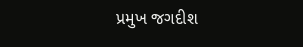પ્રમુખ જગદીશ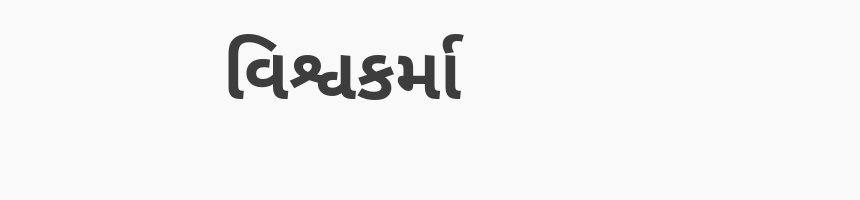વિશ્વકર્મા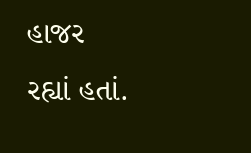હાજર રહ્યાં હતાં.